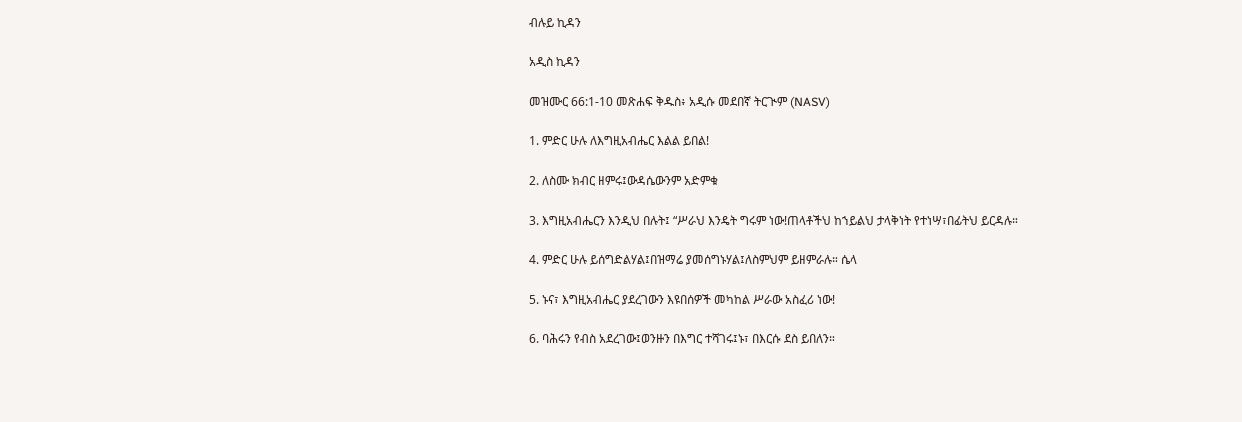ብሉይ ኪዳን

አዲስ ኪዳን

መዝሙር 66:1-10 መጽሐፍ ቅዱስ፥ አዲሱ መደበኛ ትርጒም (NASV)

1. ምድር ሁሉ ለእግዚአብሔር እልል ይበል!

2. ለስሙ ክብር ዘምሩ፤ውዳሴውንም አድምቁ

3. እግዚአብሔርን እንዲህ በሉት፤ “ሥራህ እንዴት ግሩም ነው!ጠላቶችህ ከኀይልህ ታላቅነት የተነሣ፣በፊትህ ይርዳሉ።

4. ምድር ሁሉ ይሰግድልሃል፤በዝማሬ ያመሰግኑሃል፤ለስምህም ይዘምራሉ። ሴላ

5. ኑና፣ እግዚአብሔር ያደረገውን እዩበሰዎች መካከል ሥራው አስፈሪ ነው!

6. ባሕሩን የብስ አደረገው፤ወንዙን በእግር ተሻገሩ፤ኑ፣ በእርሱ ደስ ይበለን።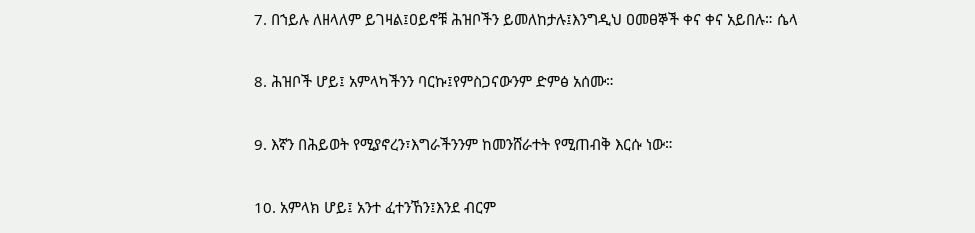7. በኀይሉ ለዘላለም ይገዛል፤ዐይኖቹ ሕዝቦችን ይመለከታሉ፤እንግዲህ ዐመፀኞች ቀና ቀና አይበሉ። ሴላ

8. ሕዝቦች ሆይ፤ አምላካችንን ባርኩ፤የምስጋናውንም ድምፅ አሰሙ።

9. እኛን በሕይወት የሚያኖረን፣እግራችንንም ከመንሸራተት የሚጠብቅ እርሱ ነው።

10. አምላክ ሆይ፤ አንተ ፈተንኸን፤እንደ ብርም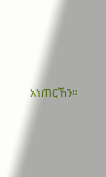አነጠርኸን።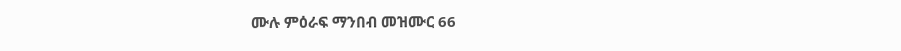ሙሉ ምዕራፍ ማንበብ መዝሙር 66